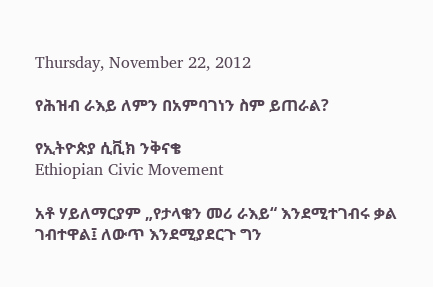Thursday, November 22, 2012

የሕዝብ ራእይ ለምን በአምባገነን ስም ይጠራል?

የኢትዮጵያ ሲቪክ ንቅናቄ
Ethiopian Civic Movement

አቶ ሃይለማርያም „የታላቁን መሪ ራእይ“ እንደሚተገብሩ ቃል ገብተዋል፤ ለውጥ እንደሚያደርጉ ግን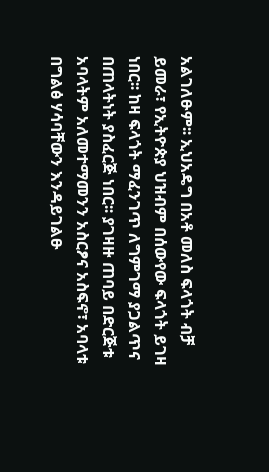አልገለፁም፡፡ ኢህአዴግ በአቶ መለስ ፍላጎት ብቻ ይመራ፣ የኢትዮጵያ ህዝብም በሰውየው ፍላጎት ይገዛ ነበር፡፡ ከዛ ፍላጎት ማፈንገጥ ለግምገማ ያጋልጥና በጠላትነት ያስፈርጅ ነበር፡፡ ያገዛዙ ጠባይ በድርጅቱ አባላትም አለመተማመንን አስርፆና አስፍኖ፣ አባላቱ በግልፅ ሃሳባቸውን እንዳይገልፁ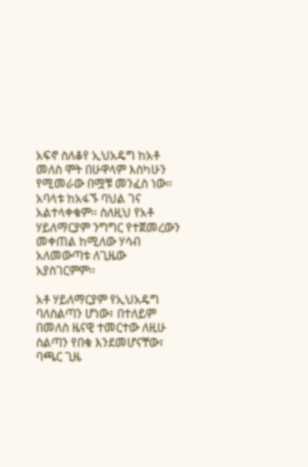አፍኖ ስለቆየ ኢህአዴግ ከአቶ መለስ ሞት በሁዋላም እስካሁን የሚመራው በሟቹ መንፈስ ነው፡፡አባላቱ ከአፋኙ ባህል ገና አልተላቀቁም፡፡ ስለዚህ የአቶ ሃይለማርያም ንግግር የተጀመረውን መቀጠል ከሚለው ሃሳብ አለመውጣቱ ለጊዜው አያስገርምም፡፡

አቶ ሃይለማርያም የኢህአዴግ ባለስልጣን ሆነው፣ በተለይም በመለስ ዜናዊ ተመርተው ለዚሁ ስልጣን የበቁ እንደመሆናቸው፣ ባጫር ጊዜ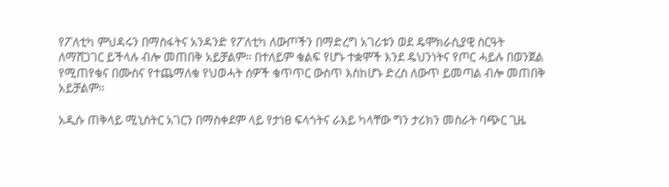የፖለቲካ ምህዳሩን በማስፋትና አንዳንድ የፖለቲካ ለውጦችን በማድረግ አገሪቱን ወደ ዴሞክራሲያዊ ስርዓት ለማሸጋገር ይችላሉ ብሎ መጠበቅ አይቻልም፡፡ በተለይም ቁልፍ የሆኑ ተቋሞች እንደ ዴህንነትና የጦር ሓይሉ በወንጀል የሚጠየቁና በሙስና የተጨማለቁ የህወሓት ሰዎች ቁጥጥር ውስጥ እስከሆኑ ድረስ ለውጥ ይመጣል ብሎ መጠበቅ አይቻልም፡፡

አዲሱ ጠቅላይ ሚኒስትር አገርን በማስቀደም ላይ የታነፀ ፍላጎትና ራእይ ካላቸው ግን ታሪክን መስራት ባጭር ጊዜ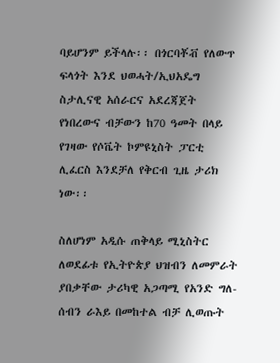ባይሆንም ይችላሉ፡፡ በጎርባቾቭ የለውጥ ፍላጎት እንደ ህወሓት/ኢህአዴግ ስታሊናዊ አሰራርና አደረጃጀት የነበረውና ብቻውን ከ70 ዓመት በላይ የገዛው የሶቬት ኮምዩኒስት ፓርቲ ሊፈርስ እንደቻለ የቅርብ ጊዜ ታሪክ ነው፡፡

ስለሆነም አዲሱ ጠቅላይ ሚኒስትር ለወደፊቱ የኢትዮጵያ ህዝብን ለመምራት ያበቃቸው ታሪካዊ አጋጣሚ የአንድ ግለ-ሰብን ራእይ በመከተል ብቻ ሊወጡት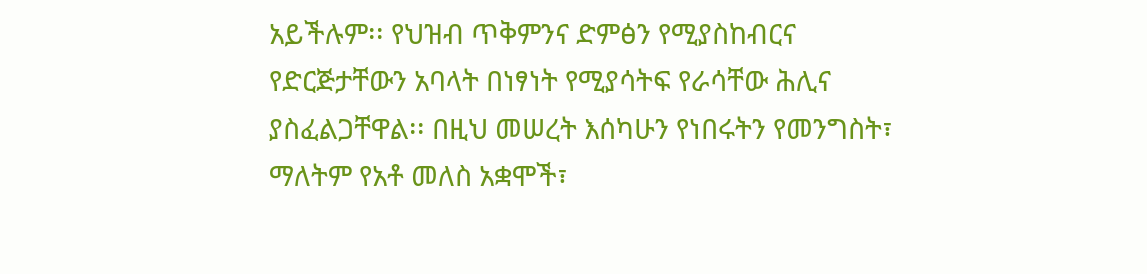አይችሉም፡፡ የህዝብ ጥቅምንና ድምፅን የሚያስከብርና የድርጅታቸውን አባላት በነፃነት የሚያሳትፍ የራሳቸው ሕሊና ያስፈልጋቸዋል፡፡ በዚህ መሠረት እሰካሁን የነበሩትን የመንግስት፣ ማለትም የአቶ መለስ አቋሞች፣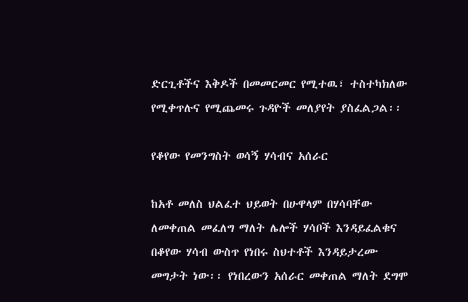ድርጊቶችና እቅዶች በመመርመር የሚተዉ፣ ተስተካክለው የሚቀጥሉና የሚጨመሩ ጉዳዮች መለያየት ያስፈልጋል፡፡

የቆየው የመንግስት ወሳኝ ሃሳብና አሰራር

ከአቶ መለስ ህልፈተ ህይወት በሁዋላም በሃሳባቸው ለመቀጠል መፈለግ ማለት ሌሎች ሃሳቦች እንዳይፈልቁና በቆየው ሃሳብ ውስጥ የነበሩ ስህተቶች እንዳይታረሙ መግታት ነው፡፡ የነበረውን አሰራር መቀጠል ማለት ደግሞ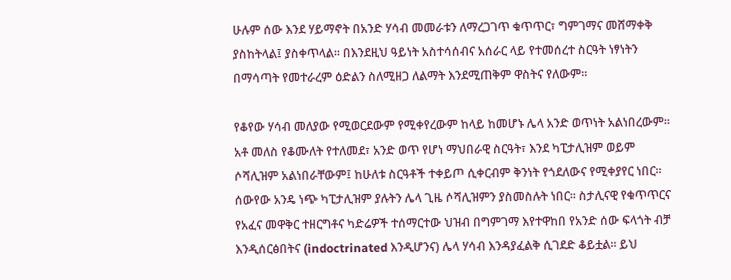ሁሉም ሰው እንደ ሃይማኖት በአንድ ሃሳብ መመራቱን ለማረጋገጥ ቁጥጥር፣ ግምገማና መሸማቀቅ ያስከትላል፤ ያስቀጥላል፡፡ በእንደዚህ ዓይነት አስተሳሰብና አሰራር ላይ የተመሰረተ ስርዓት ነፃነትን በማሳጣት የመተራረም ዕድልን ስለሚዘጋ ለልማት እንደሚጠቅም ዋስትና የለውም፡፡

የቆየው ሃሳብ መለያው የሚወርደውም የሚቀየረውም ከላይ ከመሆኑ ሌላ አንድ ወጥነት አልነበረውም፡፡ አቶ መለስ የቆሙለት የተለመደ፣ አንድ ወጥ የሆነ ማህበራዊ ስርዓት፣ እንደ ካፒታሊዝም ወይም ሶሻሊዝም አልነበራቸውም፤ ከሁለቱ ስርዓቶች ተቀይጦ ሲቀርብም ቅንነት የጎደለውና የሚቀያየር ነበር፡፡ ሰውየው አንዴ ነጭ ካፒታሊዝም ያሉትን ሌላ ጊዜ ሶሻሊዝምን ያስመስሉት ነበር፡፡ ስታሊናዊ የቁጥጥርና የአፈና መዋቅር ተዘርግቶና ካድሬዎች ተሰማርተው ህዝብ በግምገማ እየተዋከበ የአንድ ሰው ፍላጎት ብቻ እንዲሰርፅበትና (indoctrinated እንዲሆንና) ሌላ ሃሳብ እንዳያፈልቅ ሲገደድ ቆይቷል፡፡ ይህ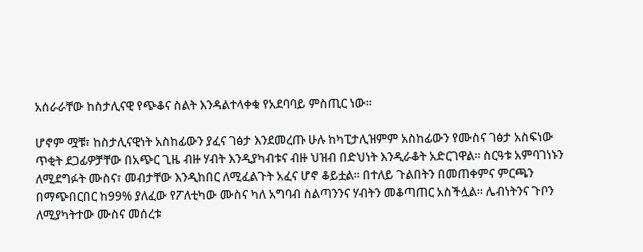አሰራራቸው ከስታሊናዊ የጭቆና ስልት እንዳልተላቀቁ የአደባባይ ምስጢር ነው፡፡

ሆኖም ሟቹ፣ ከስታሊናዊነት አስከፊውን ያፈና ገፅታ እንደመረጡ ሁሉ ከካፒታሊዝምም አስከፊውን የሙስና ገፅታ አስፍነው ጥቂት ደጋፊዎቻቸው በአጭር ጊዜ ብዙ ሃብት እንዲያካብቱና ብዙ ህዝብ በድህነት እንዲራቆት አድርገዋል፡፡ ስርዓቱ አምባገነኑን ለሚደግፉት ሙስና፣ መብታቸው እንዲከበር ለሚፈልጉት አፈና ሆኖ ቆይቷል፡፡ በተለይ ጉልበትን በመጠቀምና ምርጫን በማጭበርበር ከ99% ያለፈው የፖለቲካው ሙስና ካለ አግባብ ስልጣንንና ሃብትን መቆጣጠር አስችሏል፡፡ ሌብነትንና ጉቦን ለሚያካትተው ሙስና መሰረቱ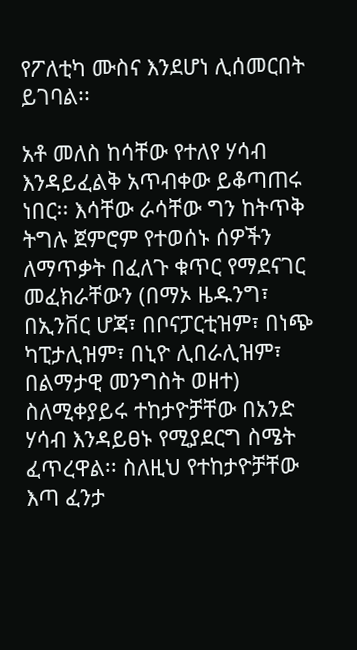የፖለቲካ ሙስና እንደሆነ ሊሰመርበት ይገባል፡፡

አቶ መለስ ከሳቸው የተለየ ሃሳብ እንዳይፈልቅ አጥብቀው ይቆጣጠሩ ነበር፡፡ እሳቸው ራሳቸው ግን ከትጥቅ ትግሉ ጀምሮም የተወሰኑ ሰዎችን ለማጥቃት በፈለጉ ቁጥር የማደናገር መፈክራቸውን (በማኦ ዜዱንግ፣ በኢንቨር ሆጃ፣ በቦናፓርቲዝም፣ በነጭ ካፒታሊዝም፣ በኒዮ ሊበራሊዝም፣ በልማታዊ መንግስት ወዘተ) ስለሚቀያይሩ ተከታዮቻቸው በአንድ ሃሳብ እንዳይፀኑ የሚያደርግ ስሜት ፈጥረዋል፡፡ ስለዚህ የተከታዮቻቸው እጣ ፈንታ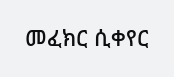መፈክር ሲቀየር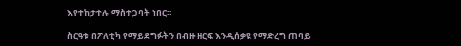እየተከታተሉ ማስተጋባት ነበር፡፡

ስርዓቱ በፖለቲካ የማይደግፉትን በብዙ ዘርፍ እንዲሰቃዩ የማድረግ ጠባይ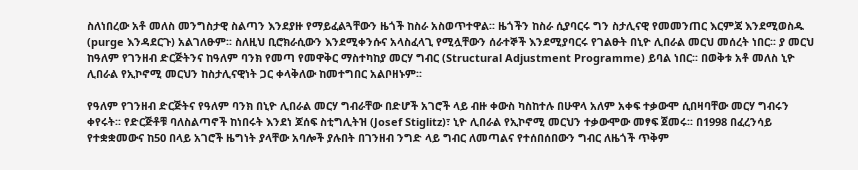ስለነበረው አቶ መለስ መንግስታዊ ስልጣን እንደያዙ የማይፈልጓቸውን ዜጎች ከስራ አስወጥተዋል፡፡ ዜጎችን ከስራ ሲያባርሩ ግን ስታሊናዊ የመመንጠር እርምጃ እንደሚወስዱ (purge እንዳደርጉ) አልገለፁም፡፡ ስለዚህ ቢሮክራሲውን እንደሚቀንሱና አላስፈላጊ የሚሏቸውን ሰራተኞች እንደሚያባርሩ የገልፁት በኒዮ ሊበራል መርህ መሰረት ነበር፡፡ ያ መርህ ከዓለም የገንዘብ ድርጅትንና ከዓለም ባንክ የመጣ የመዋቅር ማስተካከያ መርሃ ግብር (Structural Adjustment Programme) ይባል ነበር፡፡ በወቅቱ አቶ መለስ ኒዮ ሊበራል የኢኮኖሚ መርህን ከስታሊናዊነት ጋር ቀላቅለው ከመተግበር አልቦዘኑም፡፡

የዓለም የገንዘብ ድርጅትና የዓለም ባንክ በኒዮ ሊበራል መርሃ ግብራቸው በድሆች አገሮች ላይ ብዙ ቀውስ ካስከተሉ በሁዋላ አለም አቀፍ ተቃውሞ ሲበዛባቸው መርሃ ግብሩን ቀየሩት፡፡ የድርጅቶቹ ባለስልጣኖች ከነበሩት እንደነ ጆሰፍ ስቲግሊትዝ (Josef Stiglitz)፣ ኒዮ ሊበራል የኢኮኖሚ መርህን ተቃውሞው መፃፍ ጀመሩ፡፡ በ1998 በፈረንሳይ የተቋቋመውና ከ50 በላይ አገሮች ዜግነት ያላቸው አባሎች ያሉበት በገንዘብ ንግድ ላይ ግብር ለመጣልና የተሰበሰበውን ግብር ለዜጎች ጥቅም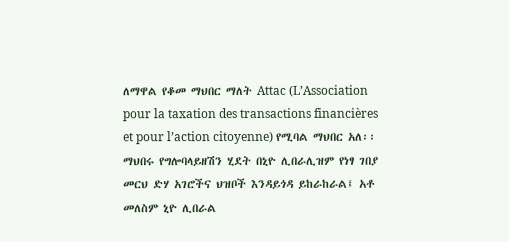ለማዋል የቆመ ማህበር ማለት Attac (L’Association pour la taxation des transactions financières et pour l’action citoyenne) የሚባል ማህበር አለ፡፡ ማህበሩ የግሎባላይዘሽን ሂደት በኒዮ ሊበራሊዝም የነፃ ገበያ መርህ ድሃ አገሮችና ህዝቦች እንዳይጎዳ ይከራከራል፤ አቶ መለስም ኒዮ ሊበራል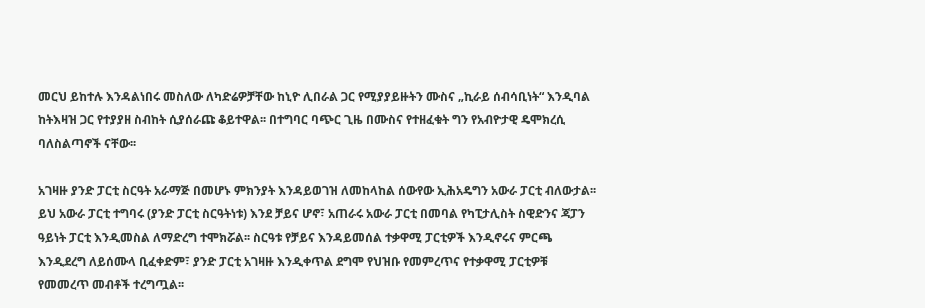መርህ ይከተሉ እንዳልነበሩ መስለው ለካድሬዎቻቸው ከኒዮ ሊበራል ጋር የሚያያይዙትን ሙስና „ኪራይ ሰብሳቢነት“ እንዲባል ከትእዛዝ ጋር የተያያዘ ስብከት ሲያሰራጩ ቆይተዋል፡፡ በተግባር ባጭር ጊዜ በሙስና የተዘፈቁት ግን የአብዮታዊ ዴሞክረሲ ባለስልጣኖች ናቸው፡፡

አገዛዙ ያንድ ፓርቲ ስርዓት አራማጅ በመሆኑ ምክንያት እንዳይወገዝ ለመከላከል ሰውየው ኢሕአዴግን አውራ ፓርቲ ብለውታል፡፡ ይህ አውራ ፓርቲ ተግባሩ (ያንድ ፓርቲ ስርዓትነቱ) እንደ ቻይና ሆኖ፣ አጠራሩ አውራ ፓርቲ በመባል የካፒታሊስት ስዊድንና ጃፓን ዓይነት ፓርቲ እንዲመስል ለማድረግ ተሞክሯል፡፡ ስርዓቱ የቻይና እንዳይመሰል ተቃዋሚ ፓርቲዎች እንዲኖሩና ምርጫ እንዲደረግ ለይሰሙላ ቢፈቀድም፣ ያንድ ፓርቲ አገዛዙ እንዲቀጥል ደግሞ የህዝቡ የመምረጥና የተቃዋሚ ፓርቲዎቹ የመመረጥ መብቶች ተረግጧል፡፡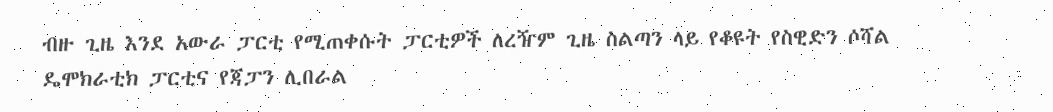ብዙ ጊዜ እንደ አውራ ፓርቲ የሚጠቀሱት ፓርቲዎች ለረዥም ጊዜ ስልጣን ላይ የቆዩት የስዊድን ሶሻል ዴሞክራቲክ ፓርቲና የጃፓን ሊበራል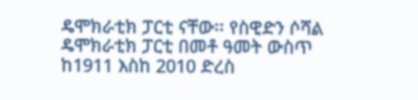ዴሞክራቲክ ፓርቲ ናቸው፡፡ የስዊድን ሶሻል ዴሞክራቲክ ፓርቲ በመቶ ዓመት ውስጥ ከ1911 እስከ 2010 ድረስ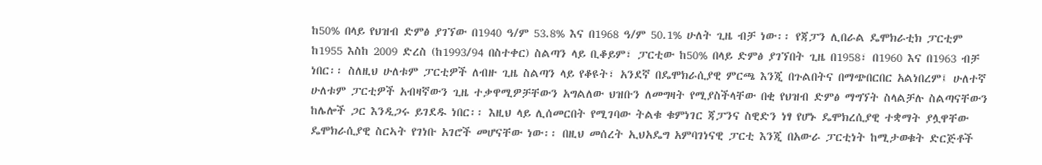ከ50% በላይ የህዝብ ድምፅ ያገኘው በ1940 ዓ/ም 53.8% እና በ1968 ዓ/ም 50.1% ሁለት ጊዜ ብቻ ነው፡፡ የጃፓን ሊበራል ዴሞክራቲክ ፓርቲም ከ1955 እስከ 2009 ድረስ (ከ1993/94 በስተቀር) ስልጣን ላይ ቢቆይም፣ ፓርቲው ከ50% በላይ ድምፅ ያገኘበት ጊዜ በ1958፣ በ1960 እና በ1963 ብቻ ነበር፡፡ ስለዚህ ሁለቱም ፓርቲዎች ለብዙ ጊዜ ስልጣን ላይ የቆዩት፣ አንደኛ በዴሞክራሲያዊ ምርጫ እንጂ በጉልበትና በማጭበርበር አልነበረም፤ ሁለተኛ ሁለቱም ፓርቲዎች አብዛኛውን ጊዜ ተቃዋሚዎቻቸውን አግልለው ህዝቡን ለመግዛት የሚያስችላቸው በቂ የህዝብ ድምፅ ማግኘት ስላልቻሉ ስልጣናቸውን ከሌሎች ጋር እንዲጋሩ ይገደዱ ነበር፡፡ እዚህ ላይ ሊሰመርበት የሚገባው ትልቁ ቁምነገር ጃፓንና ስዊድን ነፃ የሆኑ ዴሞክረሲያዊ ተቋማት ያሏዋቸው ዴሞክራሲያዊ ስርኣት የገነቡ አገሮች መሆናቸው ነው፡፡ በዚህ መሰረት ኢህአዴግ አምባገነናዊ ፓርቲ እንጂ በአውራ ፓርቲነት ከሚታወቁት ድርጅቶች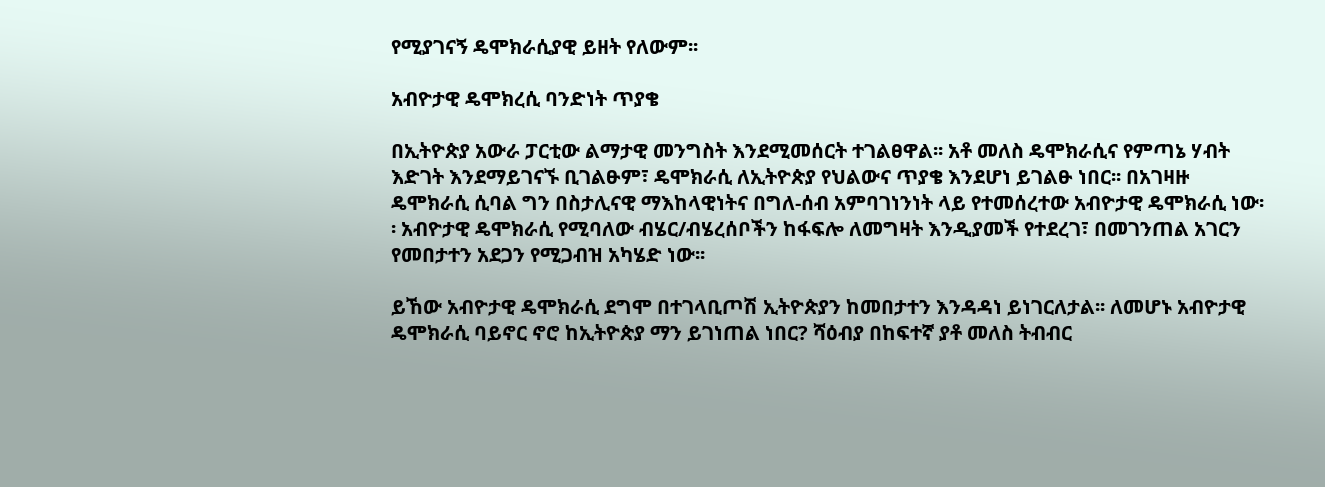የሚያገናኝ ዴሞክራሲያዊ ይዘት የለውም፡፡

አብዮታዊ ዴሞክረሲ ባንድነት ጥያቄ

በኢትዮጵያ አውራ ፓርቲው ልማታዊ መንግስት እንደሚመሰርት ተገልፀዋል፡፡ አቶ መለስ ዴሞክራሲና የምጣኔ ሃብት እድገት እንደማይገናኙ ቢገልፁም፣ ዴሞክራሲ ለኢትዮጵያ የህልውና ጥያቄ እንደሆነ ይገልፁ ነበር፡፡ በአገዛዙ ዴሞክራሲ ሲባል ግን በስታሊናዊ ማእከላዊነትና በግለ-ሰብ አምባገነንነት ላይ የተመሰረተው አብዮታዊ ዴሞክራሲ ነው፡፡ አብዮታዊ ዴሞክራሲ የሚባለው ብሄር/ብሄረሰቦችን ከፋፍሎ ለመግዛት እንዲያመች የተደረገ፣ በመገንጠል አገርን የመበታተን አደጋን የሚጋብዝ አካሄድ ነው፡፡

ይኸው አብዮታዊ ዴሞክራሲ ደግሞ በተገላቢጦሽ ኢትዮጵያን ከመበታተን እንዳዳነ ይነገርለታል፡፡ ለመሆኑ አብዮታዊ ዴሞክራሲ ባይኖር ኖሮ ከኢትዮጵያ ማን ይገነጠል ነበር? ሻዕብያ በከፍተኛ ያቶ መለስ ትብብር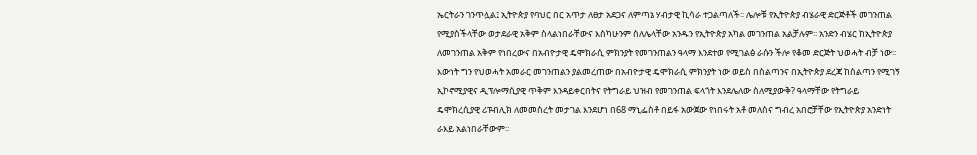ኤርትራን ገንጥሏል፤ ኢትዮጵያ የባህር በር አጥታ ለፀታ አደጋና ለምጣኔ ሃብታዊ ኪሳራ ተጋልጣለች፡፡ ሌሎቹ የኢትዮጵያ ብሄራዊ ድርጅቶች መገንጠል የሚያስችላቸው ወታደራዊ አቅም ስላልነበራቸውና እስካሁንም ስለሌላቸው አንዱን የኢትዮጵያ አካል መገንጠል አልቻሉም፡፡ አንድን ብሄር ከኢትዮጵያ ለመገንጠል አቅም የነበረውና በአብዮታዊ ዴሞክራሲ ምክንያት የመገንጠልን ዓላማ እንደተወ የሚገልፅ ራሱን ችሎ የቆመ ድርጅት ህወሓት ብቻ ነው፡፡ እውነት ግን የህወሓት አመራር መገንጠልን ያልመረጠው በአብዮታዊ ዴሞክራሲ ምክንያት ነው ወይስ በስልጣንና በኢትዮጵያ ደረጃ ከስልጣን የሚገኝ ኢኮኖሚያዊና ዲፕሎማሲያዊ ጥቅም እንዳይቀርበትና የትግራይ ህዝብ የመገንጠል ፍላጎት እንደሌለው ስለሚያውቅ? ዓላማቸው የትግራይ ዴሞክረሲያዊ ሪፑብሊክ ለመመስረት መታገል እንደሆነ በ68 ማኒፌስቶ በይፋ አውጀው የነበሩት አቶ መለስና ግብረ አበሮቻቸው የኢትዮጵያ አንድነት ራእይ አልነበራቸውም፡፡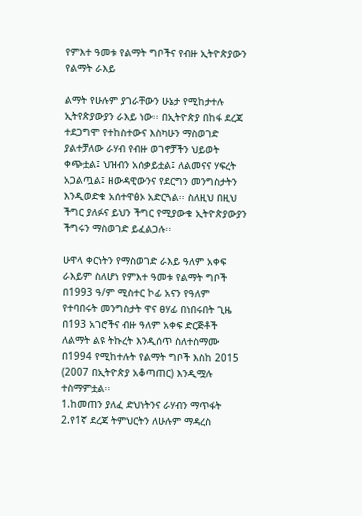የምእተ ዓመቱ የልማት ግቦችና የብዙ ኢትዮጵያውን የልማት ራእይ

ልማት የሁሉም ያገራቸውን ሁኔታ የሚከታተሉ ኢትየጵያውያን ራእይ ነው፡፡ በኢትዮጵያ በከፋ ደረጃ ተደጋግሞ የተከስተውና እስካሁን ማስወገድ ያልተቻለው ራሃብ የብዙ ወገኖቻችን ህይወት ቀጭቷል፤ ህዝብን አሰቃይቷል፤ ለልመናና ሃፍረት አጋልጧል፤ ዘውዳዊውንና የደርግን መንግስታትን እንዲወድቁ አሰተዋፅኦ አድርጓል፡፡ ስለዚህ በዚህ ችግር ያለፉና ይህን ችግር የሚያውቁ ኢትዮጵያውያን ችግሩን ማስወገድ ይፈልጋሉ፡፡

ሁዋላ ቀርነትን የማስወገድ ራእይ ዓለም አቀፍ ራእይም ስለሆነ የምእተ ዓመቱ የልማት ግቦች በ1993 ዓ/ም ሚስተር ኮፊ አናን የዓለም የተባበሩት መንግስታት ዋና ፀሃፊ በነበሩበት ጊዜ በ193 አገሮችና ብዙ ዓለም አቀፍ ድርጅቶች ለልማት ልዩ ትኩረት እንዲሰጥ ስለተስማሙ በ1994 የሚከተሉት የልማት ግቦች እስከ 2015 (2007 በኢትዮጵያ አቆጣጠር) እንዲሟሉ ተስማምቷል፡፡
1.ከመጠን ያለፈ ድህነትንና ራሃብን ማጥፋት
2.የ1ኛ ደረጃ ትምህርትን ለሁሉም ማዳረስ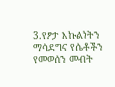3.የፆታ እኩልነትን ማሳደግና የሴቶችን የመወሰን መብት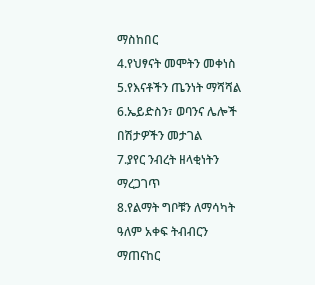ማስከበር
4.የህፃናት መሞትን መቀነስ
5.የእናቶችን ጤንነት ማሻሻል
6.ኤይድስን፣ ወባንና ሌሎች በሽታዎችን መታገል
7.ያየር ንብረት ዘላቂነትን ማረጋገጥ
8.የልማት ግቦቹን ለማሳካት ዓለም አቀፍ ትብብርን ማጠናከር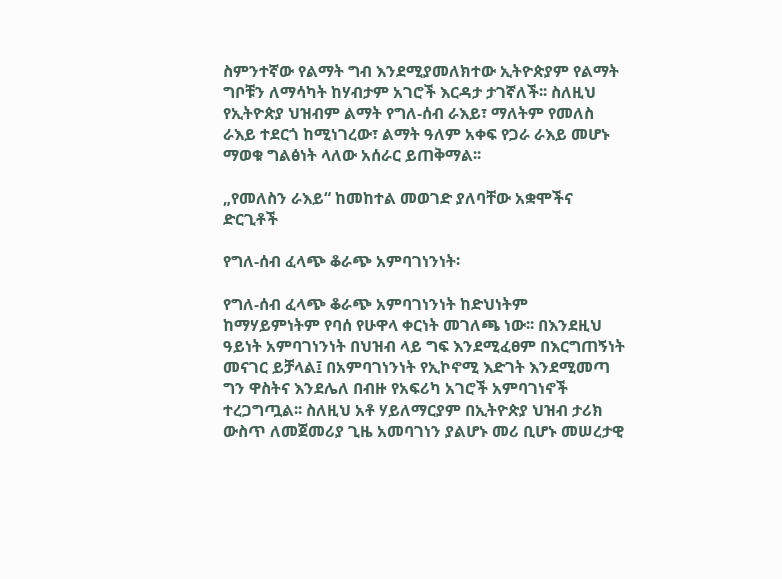ስምንተኛው የልማት ግብ እንደሚያመለክተው ኢትዮጵያም የልማት ግቦቹን ለማሳካት ከሃብታም አገሮች እርዳታ ታገኛለች፡፡ ስለዚህ የኢትዮጵያ ህዝብም ልማት የግለ-ሰብ ራእይ፣ ማለትም የመለስ ራእይ ተደርጎ ከሚነገረው፣ ልማት ዓለም አቀፍ የጋራ ራእይ መሆኑ ማወቁ ግልፅነት ላለው አሰራር ይጠቅማል፡፡

„የመለስን ራእይ“ ከመከተል መወገድ ያለባቸው አቋሞችና ድርጊቶች

የግለ-ሰብ ፈላጭ ቆራጭ አምባገነንነት፡

የግለ-ሰብ ፈላጭ ቆራጭ አምባገነንነት ከድህነትም ከማሃይምነትም የባሰ የሁዋላ ቀርነት መገለጫ ነው፡፡ በእንደዚህ ዓይነት አምባገነንነት በህዝብ ላይ ግፍ እንደሚፈፀም በእርግጠኝነት መናገር ይቻላል፤ በአምባገነንነት የኢኮኖሚ እድገት እንደሚመጣ ግን ዋስትና እንደሌለ በብዙ የአፍሪካ አገሮች አምባገነኖች ተረጋግጧል፡፡ ስለዚህ አቶ ሃይለማርያም በኢትዮጵያ ህዝብ ታሪክ ውስጥ ለመጀመሪያ ጊዜ አመባገነን ያልሆኑ መሪ ቢሆኑ መሠረታዊ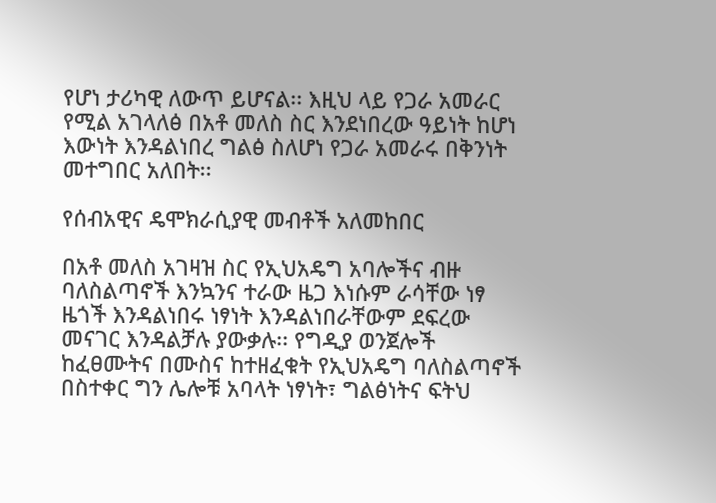የሆነ ታሪካዊ ለውጥ ይሆናል፡፡ እዚህ ላይ የጋራ አመራር የሚል አገላለፅ በአቶ መለስ ስር እንደነበረው ዓይነት ከሆነ እውነት እንዳልነበረ ግልፅ ስለሆነ የጋራ አመራሩ በቅንነት መተግበር አለበት፡፡

የሰብአዊና ዴሞክራሲያዊ መብቶች አለመከበር

በአቶ መለስ አገዛዝ ስር የኢህአዴግ አባሎችና ብዙ ባለስልጣኖች እንኳንና ተራው ዜጋ እነሱም ራሳቸው ነፃ ዜጎች እንዳልነበሩ ነፃነት እንዳልነበራቸውም ደፍረው መናገር እንዳልቻሉ ያውቃሉ፡፡ የግዲያ ወንጀሎች ከፈፀሙትና በሙስና ከተዘፈቁት የኢህአዴግ ባለስልጣኖች በስተቀር ግን ሌሎቹ አባላት ነፃነት፣ ግልፅነትና ፍትህ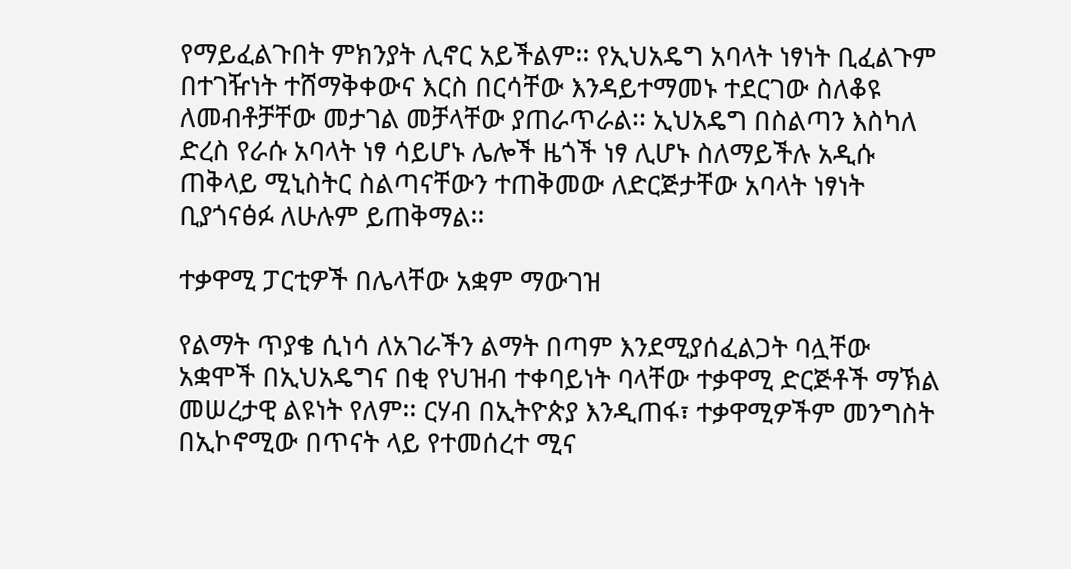የማይፈልጉበት ምክንያት ሊኖር አይችልም፡፡ የኢህአዴግ አባላት ነፃነት ቢፈልጉም በተገዥነት ተሸማቅቀውና እርስ በርሳቸው እንዳይተማመኑ ተደርገው ስለቆዩ ለመብቶቻቸው መታገል መቻላቸው ያጠራጥራል፡፡ ኢህአዴግ በስልጣን እስካለ ድረስ የራሱ አባላት ነፃ ሳይሆኑ ሌሎች ዜጎች ነፃ ሊሆኑ ስለማይችሉ አዲሱ ጠቅላይ ሚኒስትር ስልጣናቸውን ተጠቅመው ለድርጅታቸው አባላት ነፃነት ቢያጎናፅፉ ለሁሉም ይጠቅማል፡፡

ተቃዋሚ ፓርቲዎች በሌላቸው አቋም ማውገዝ

የልማት ጥያቄ ሲነሳ ለአገራችን ልማት በጣም እንደሚያሰፈልጋት ባሏቸው አቋሞች በኢህአዴግና በቂ የህዝብ ተቀባይነት ባላቸው ተቃዋሚ ድርጅቶች ማኽል መሠረታዊ ልዩነት የለም፡፡ ርሃብ በኢትዮጵያ እንዲጠፋ፣ ተቃዋሚዎችም መንግስት በኢኮኖሚው በጥናት ላይ የተመሰረተ ሚና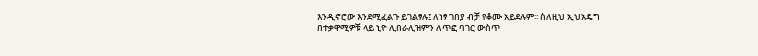እንዲኖሮው እንደሚፈልጉ ይገልፃሉ፤ ለነፃ ገበያ ብቻ የቆሙ አይደሉም፡፡ ስለዚህ ኢህአዴግ በተቃዋሚዎቹ ላይ ኒዮ ሊበራሊዝምን ለጥፎ ባገር ውስጥ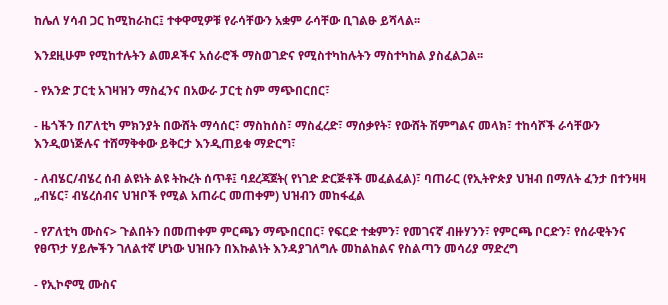ከሌለ ሃሳብ ጋር ከሚከራከር፤ ተቀዋሚዎቹ የራሳቸውን አቋም ራሳቸው ቢገልፁ ይሻላል፡፡

እንደዚሁም የሚከተሉትን ልመዶችና አሰራሮች ማስወገድና የሚስተካከሉትን ማስተካከል ያስፈልጋል፡፡

- የአንድ ፓርቲ አገዛዝን ማስፈንና በአውራ ፓርቲ ስም ማጭበርበር፣

- ዜጎችን በፖለቲካ ምክንያት በውሸት ማሳሰር፣ ማስከሰስ፣ ማስፈረድ፣ ማሰቃየት፣ የውሸት ሽምግልና መላክ፣ ተከሳሾች ራሳቸውን እንዲወነጅሉና ተሸማቅቀው ይቅርታ እንዲጠይቁ ማድርግ፣

- ለብሄር/ብሄረ ሰብ ልዩነት ልዩ ትኩረት ሰጥቶ፤ ባደረጃጀት( የነገድ ድርጅቶች መፈልፈል)፣ ባጠራር (የኢትዮጵያ ህዝብ በማለት ፈንታ በተንዛዛ „ብሄር፣ ብሄረሰብና ህዝቦች የሚል አጠራር መጠቀም) ህዝብን መከፋፈል

- የፖለቲካ ሙስና> ጉልበትን በመጠቀም ምርጫን ማጭበርበር፣ የፍርድ ተቋምን፣ የመገናኛ ብዙሃንን፣ የምርጫ ቦርድን፣ የሰራዊትንና የፀጥታ ሃይሎችን ገለልተኛ ሆነው ህዝቡን በእኩልነት እንዳያገለግሉ መከልከልና የስልጣን መሳሪያ ማድረግ

- የኢኮኖሚ ሙስና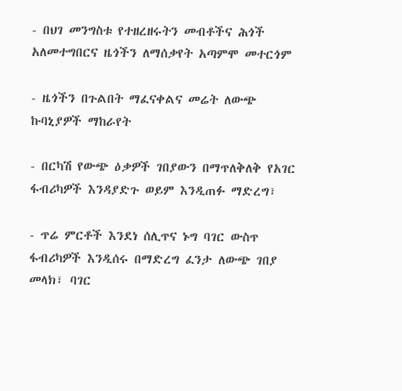- በህገ መንግስቱ የተዘረዘሩትን መብቶችና ሕጎች አለመተግበርና ዜጎችን ለማሰቃየት አጣምሞ መተርጎም

- ዜጎችን በጉልበት ማፈናቀልና መሬት ለውጭ ኩባኒያዎች ማከራየት

- በርካሽ የውጭ ዕቃዎች ገበያውን በማጥለቅለቅ የአገር ፋብሪካዎች እንዳያድጉ ወይም እንዲጠፉ ማድረግ፣

- ጥሬ ምርቶች እንደነ ሰሊጥና ኑግ ባገር ውስጥ ፋብሪካዎች እንዲሰሩ በማድረግ ፈንታ ለውጭ ገበያ መላክ፣ ባገር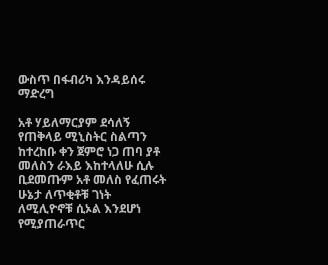ውስጥ በፋብሪካ እንዳይሰሩ ማድረግ

አቶ ሃይለማርያም ደሳለኝ የጠቅላይ ሚኒስትር ስልጣን ከተረከቡ ቀን ጀምሮ ነጋ ጠባ ያቶ መለስን ራእይ እከተላለሁ ሲሉ ቢደመጡም አቶ መለስ የፈጠሩት ሁኔታ ለጥቂቶቹ ገነት ለሚሊዮኖቹ ሲኦል እንደሆነ የሚያጠራጥር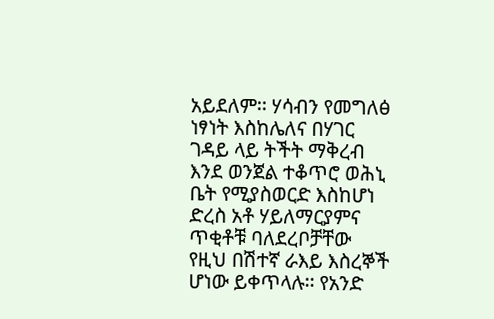አይደለም፡፡ ሃሳብን የመግለፅ ነፃነት እስከሌለና በሃገር ገዳይ ላይ ትችት ማቅረብ እንደ ወንጀል ተቆጥሮ ወሕኒ ቤት የሚያስወርድ እስከሆነ ድረስ አቶ ሃይለማርያምና ጥቂቶቹ ባለደረቦቻቸው የዚህ በሽተኛ ራእይ እስረኞች ሆነው ይቀጥላሉ፡፡ የአንድ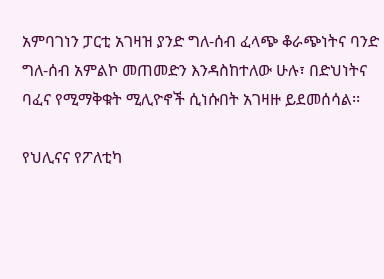አምባገነን ፓርቲ አገዛዝ ያንድ ግለ-ሰብ ፈላጭ ቆራጭነትና ባንድ ግለ-ሰብ አምልኮ መጠመድን እንዳስከተለው ሁሉ፣ በድህነትና ባፈና የሚማቅቁት ሚሊዮኖች ሲነሱበት አገዛዙ ይደመሰሳል፡፡

የህሊናና የፖለቲካ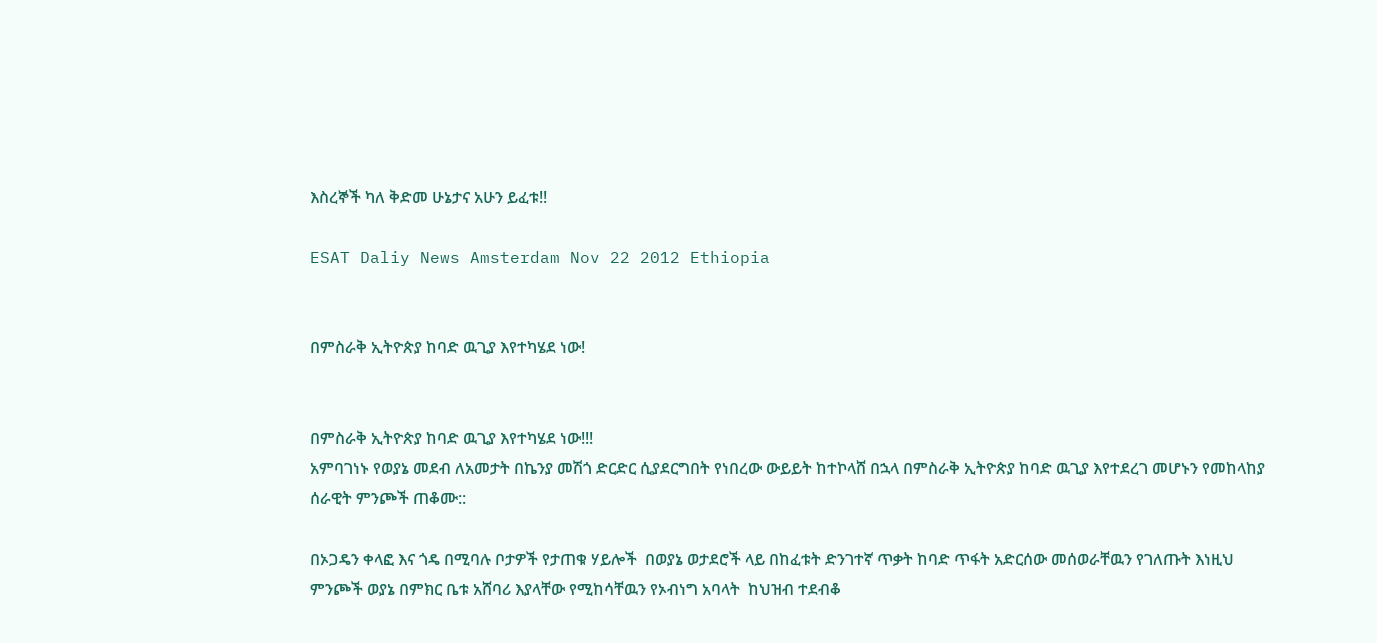እስረኞች ካለ ቅድመ ሁኔታና አሁን ይፈቱ!!

ESAT Daliy News Amsterdam Nov 22 2012 Ethiopia


በምስራቅ ኢትዮጵያ ከባድ ዉጊያ እየተካሄደ ነው!


በምስራቅ ኢትዮጵያ ከባድ ዉጊያ እየተካሄደ ነው!!!
አምባገነኑ የወያኔ መደብ ለአመታት በኬንያ መሽጎ ድርድር ሲያደርግበት የነበረው ውይይት ከተኮላሸ በኋላ በምስራቅ ኢትዮጵያ ከባድ ዉጊያ እየተደረገ መሆኑን የመከላከያ ሰራዊት ምንጮች ጠቆሙ::

በኦጋዴን ቀላፎ እና ጎዴ በሚባሉ ቦታዎች የታጠቁ ሃይሎች  በወያኔ ወታደሮች ላይ በከፈቱት ድንገተኛ ጥቃት ከባድ ጥፋት አድርሰው መሰወራቸዉን የገለጡት እነዚህ ምንጮች ወያኔ በምክር ቤቱ አሸባሪ እያላቸው የሚከሳቸዉን የኦብነግ አባላት  ከህዝብ ተደብቆ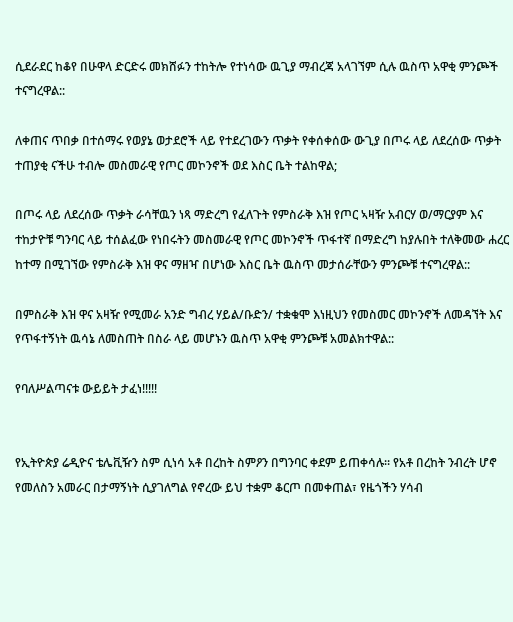ሲደራደር ከቆየ በሁዋላ ድርድሩ መክሸፉን ተከትሎ የተነሳው ዉጊያ ማብረጃ አላገኘም ሲሉ ዉስጥ አዋቂ ምንጮች ተናግረዋል::

ለቀጠና ጥበቃ በተሰማሩ የወያኔ ወታደሮች ላይ የተደረገውን ጥቃት የቀሰቀሰው ውጊያ በጦሩ ላይ ለደረሰው ጥቃት ተጠያቂ ናችሁ ተብሎ መስመራዊ የጦር መኮንኖች ወደ እስር ቤት ተልከዋል;

በጦሩ ላይ ለደረሰው ጥቃት ራሳቸዉን ነጻ ማድረግ የፈለጉት የምስራቅ እዝ የጦር ኣዛዥ አብርሃ ወ/ማርያም እና ተከታዮቹ ግንባር ላይ ተሰልፈው የነበሩትን መስመራዊ የጦር መኮንኖች ጥፋተኛ በማድረግ ከያሉበት ተለቅመው ሐረር ከተማ በሚገኘው የምስራቅ እዝ ዋና ማዘዣ በሆነው እስር ቤት ዉስጥ መታሰራቸውን ምንጮቹ ተናግረዋል::

በምስራቅ እዝ ዋና አዛዥ የሚመራ አንድ ግብረ ሃይል/ቡድን/ ተቋቁሞ እነዚህን የመስመር መኮንኖች ለመዳኘት እና የጥፋተኝነት ዉሳኔ ለመስጠት በስራ ላይ መሆኑን ዉስጥ አዋቂ ምንጮቹ አመልክተዋል::

የባለሥልጣናቱ ውይይት ታፈነ!!!!!


የኢትዮጵያ ሬዲዮና ቴሌቪዥን ስም ሲነሳ አቶ በረከት ስምዖን በግንባር ቀደም ይጠቀሳሉ። የአቶ በረከት ንብረት ሆኖ የመለስን አመራር በታማኝነት ሲያገለግል የኖረው ይህ ተቋም ቆርጦ በመቀጠል፣ የዜጎችን ሃሳብ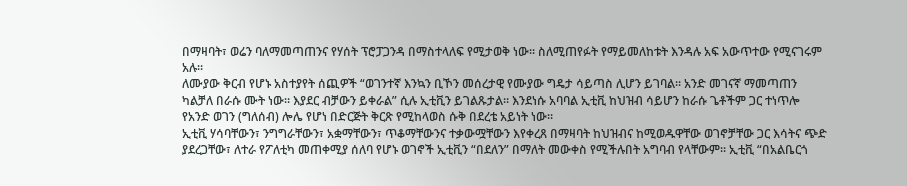በማዛባት፣ ወሬን ባለማመጣጠንና የሃሰት ፕሮፓጋንዳ በማስተላለፍ የሚታወቅ ነው። ስለሚጠየፉት የማይመለከቱት እንዳሉ አፍ አውጥተው የሚናገሩም አሉ።
ለሙያው ቅርብ የሆኑ አስተያየት ሰጪዎች “ወገንተኛ እንኳን ቢኾን መሰረታዊ የሙያው ግዴታ ሳይጣስ ሊሆን ይገባል። አንድ መገናኛ ማመጣጠን ካልቻለ በራሱ ሙት ነው። እያደር ብቻውን ይቀራል” ሲሉ ኢቲቪን ይገልጹታል። እንደነሱ አባባል ኢቲቪ ከህዝብ ሳይሆን ከራሱ ጌቶችም ጋር ተነጥሎ የአንድ ወገን (ግለሰብ) ሎሌ የሆነ በድርጅት ቅርጽ የሚከላወስ ሱቅ በደረቴ አይነት ነው።
ኢቲቪ ሃሳባቸውን፣ ንግግራቸውን፣ አቋማቸውን፣ ጥቆማቸውንና ተቃውሟቸውን እየቀረጸ በማዛባት ከህዝብና ከሚወዱዋቸው ወገኖቻቸው ጋር እሳትና ጭድ ያደረጋቸው፣ ለተራ የፖለቲካ መጠቀሚያ ሰለባ የሆኑ ወገኖች ኢቲቪን “በደለን” በማለት መውቀስ የሚችሉበት አግባብ የላቸውም። ኢቲቪ “በአልቤርጎ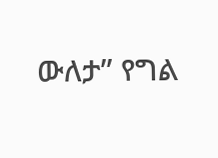ውለታ” የግል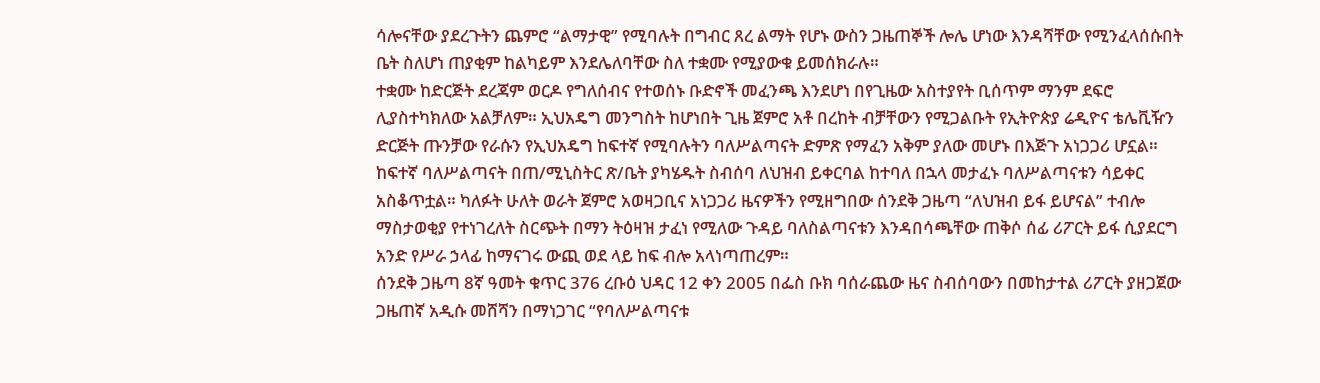ሳሎናቸው ያደረጉትን ጨምሮ “ልማታዊ” የሚባሉት በግብር ጸረ ልማት የሆኑ ውስን ጋዜጠኞች ሎሌ ሆነው እንዳሻቸው የሚንፈላሰሱበት ቤት ስለሆነ ጠያቂም ከልካይም እንደሌለባቸው ስለ ተቋሙ የሚያውቁ ይመሰክራሉ።
ተቋሙ ከድርጅት ደረጃም ወርዶ የግለሰብና የተወሰኑ ቡድኖች መፈንጫ እንደሆነ በየጊዜው አስተያየት ቢሰጥም ማንም ደፍሮ ሊያስተካክለው አልቻለም። ኢህአዴግ መንግስት ከሆነበት ጊዜ ጀምሮ አቶ በረከት ብቻቸውን የሚጋልቡት የኢትዮጵያ ሬዲዮና ቴሌቪዥን ድርጅት ጡንቻው የራሱን የኢህአዴግ ከፍተኛ የሚባሉትን ባለሥልጣናት ድምጽ የማፈን አቅም ያለው መሆኑ በእጅጉ አነጋጋሪ ሆኗል።
ከፍተኛ ባለሥልጣናት በጠ/ሚኒስትር ጽ/ቤት ያካሄዱት ስብሰባ ለህዝብ ይቀርባል ከተባለ በኋላ መታፈኑ ባለሥልጣናቱን ሳይቀር አስቆጥቷል። ካለፉት ሁለት ወራት ጀምሮ አወዛጋቢና አነጋጋሪ ዜናዎችን የሚዘግበው ሰንደቅ ጋዜጣ “ለህዝብ ይፋ ይሆናል” ተብሎ ማስታወቂያ የተነገረለት ስርጭት በማን ትዕዛዝ ታፈነ የሚለው ጉዳይ ባለስልጣናቱን እንዳበሳጫቸው ጠቅሶ ሰፊ ሪፖርት ይፋ ሲያደርግ አንድ የሥራ ኃላፊ ከማናገሩ ውጪ ወደ ላይ ከፍ ብሎ አላነጣጠረም።
ሰንደቅ ጋዜጣ 8ኛ ዓመት ቁጥር 376 ረቡዕ ህዳር 12 ቀን 2005 በፌስ ቡክ ባሰራጨው ዜና ስብሰባውን በመከታተል ሪፖርት ያዘጋጀው ጋዜጠኛ አዲሱ መሸሻን በማነጋገር “የባለሥልጣናቱ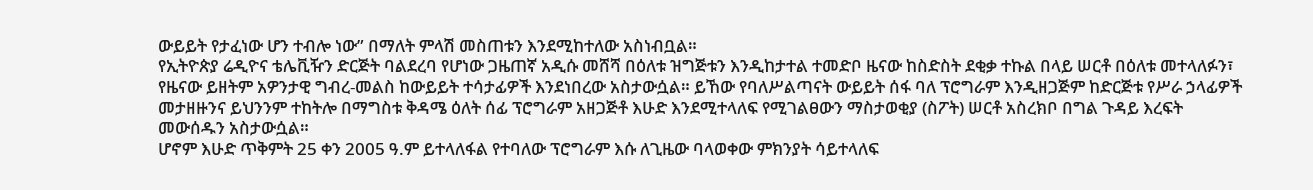ውይይት የታፈነው ሆን ተብሎ ነው” በማለት ምላሽ መስጠቱን እንደሚከተለው አስነብቧል።
የኢትዮጵያ ሬዲዮና ቴሌቪዥን ድርጅት ባልደረባ የሆነው ጋዜጠኛ አዲሱ መሸሻ በዕለቱ ዝግጅቱን እንዲከታተል ተመድቦ ዜናው ከስድስት ደቂቃ ተኩል በላይ ሠርቶ በዕለቱ መተላለፉን፣ የዜናው ይዘትም አዎንታዊ ግብረ-መልስ ከውይይት ተሳታፊዎች እንደነበረው አስታውሷል። ይኸው የባለሥልጣናት ውይይት ሰፋ ባለ ፕሮግራም እንዲዘጋጅም ከድርጅቱ የሥራ ኃላፊዎች መታዘዙንና ይህንንም ተከትሎ በማግስቱ ቅዳሜ ዕለት ሰፊ ፕሮግራም አዘጋጅቶ እሁድ እንደሚተላለፍ የሚገልፀውን ማስታወቂያ (ስፖት) ሠርቶ አስረክቦ በግል ጉዳይ እረፍት መውሰዱን አስታውሷል።
ሆኖም እሁድ ጥቅምት 25 ቀን 2005 ዓ.ም ይተላለፋል የተባለው ፕሮግራም እሱ ለጊዜው ባላወቀው ምክንያት ሳይተላለፍ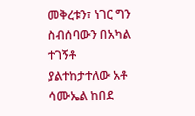መቅረቱን፣ ነገር ግን ስብሰባውን በአካል ተገኝቶ ያልተከታተለው አቶ ሳሙኤል ከበደ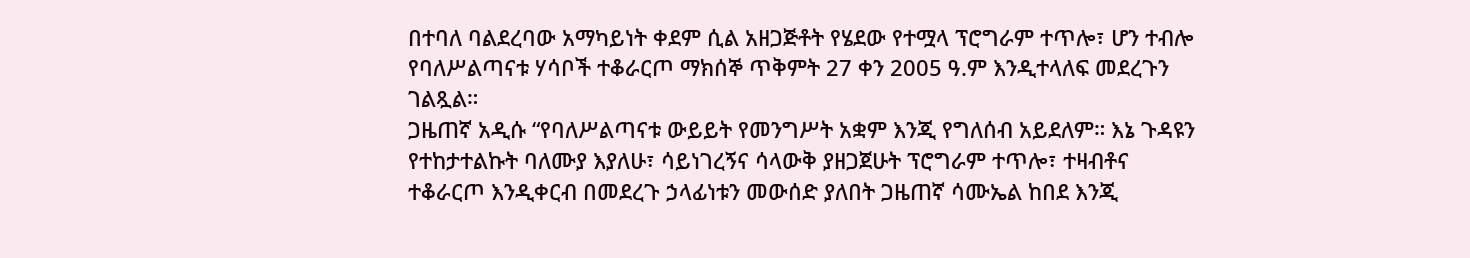በተባለ ባልደረባው አማካይነት ቀደም ሲል አዘጋጅቶት የሄደው የተሟላ ፕሮግራም ተጥሎ፣ ሆን ተብሎ የባለሥልጣናቱ ሃሳቦች ተቆራርጦ ማክሰኞ ጥቅምት 27 ቀን 2005 ዓ.ም እንዲተላለፍ መደረጉን ገልጿል።
ጋዜጠኛ አዲሱ “የባለሥልጣናቱ ውይይት የመንግሥት አቋም እንጂ የግለሰብ አይደለም። እኔ ጉዳዩን የተከታተልኩት ባለሙያ እያለሁ፣ ሳይነገረኝና ሳላውቅ ያዘጋጀሁት ፕሮግራም ተጥሎ፣ ተዛብቶና ተቆራርጦ እንዲቀርብ በመደረጉ ኃላፊነቱን መውሰድ ያለበት ጋዜጠኛ ሳሙኤል ከበደ እንጂ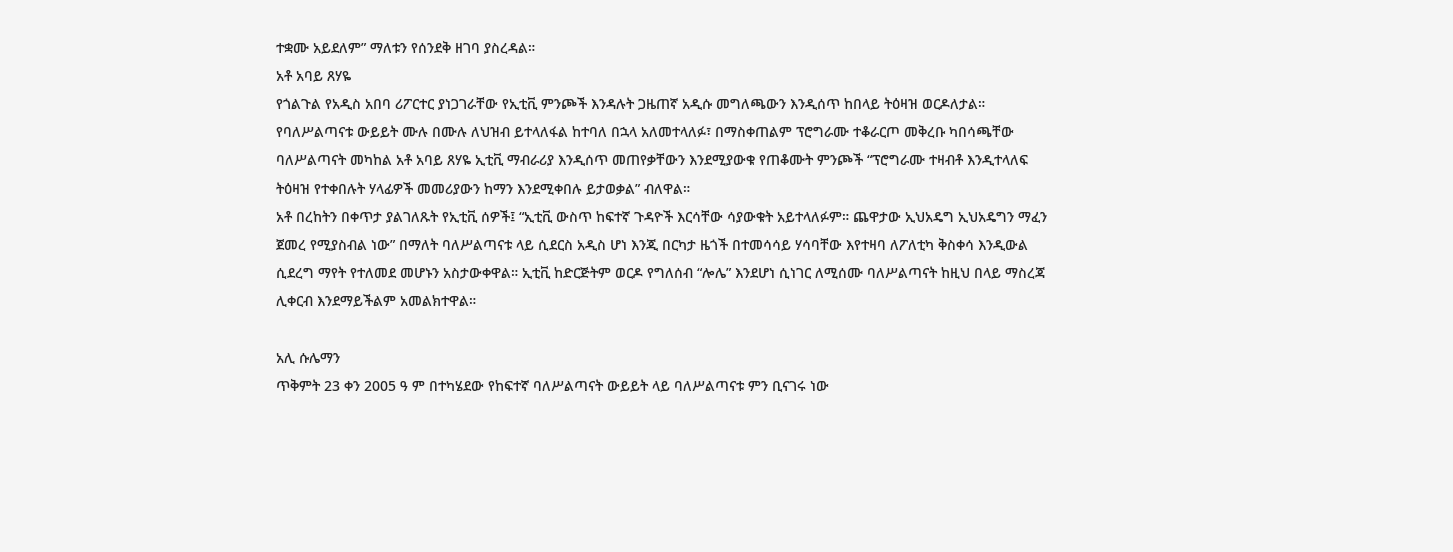ተቋሙ አይደለም” ማለቱን የሰንደቅ ዘገባ ያስረዳል።
አቶ አባይ ጸሃዬ
የጎልጉል የአዲስ አበባ ሪፖርተር ያነጋገራቸው የኢቲቪ ምንጮች እንዳሉት ጋዜጠኛ አዲሱ መግለጫውን እንዲሰጥ ከበላይ ትዕዛዝ ወርዶለታል። የባለሥልጣናቱ ውይይት ሙሉ በሙሉ ለህዝብ ይተላለፋል ከተባለ በኋላ አለመተላለፉ፣ በማስቀጠልም ፕሮግራሙ ተቆራርጦ መቅረቡ ካበሳጫቸው ባለሥልጣናት መካከል አቶ አባይ ጸሃዬ ኢቲቪ ማብራሪያ እንዲሰጥ መጠየቃቸውን እንደሚያውቁ የጠቆሙት ምንጮች “ፕሮግራሙ ተዛብቶ እንዲተላለፍ ትዕዛዝ የተቀበሉት ሃላፊዎች መመሪያውን ከማን እንደሚቀበሉ ይታወቃል” ብለዋል።
አቶ በረከትን በቀጥታ ያልገለጹት የኢቲቪ ሰዎች፤ “ኢቲቪ ውስጥ ከፍተኛ ጉዳዮች እርሳቸው ሳያውቁት አይተላለፉም። ጨዋታው ኢህአዴግ ኢህአዴግን ማፈን ጀመረ የሚያስብል ነው” በማለት ባለሥልጣናቱ ላይ ሲደርስ አዲስ ሆነ እንጂ በርካታ ዜጎች በተመሳሳይ ሃሳባቸው እየተዛባ ለፖለቲካ ቅስቀሳ እንዲውል ሲደረግ ማየት የተለመደ መሆኑን አስታውቀዋል። ኢቲቪ ከድርጅትም ወርዶ የግለሰብ “ሎሌ” እንደሆነ ሲነገር ለሚሰሙ ባለሥልጣናት ከዚህ በላይ ማስረጃ ሊቀርብ እንደማይችልም አመልክተዋል።

አሊ ሱሌማን
ጥቅምት 23 ቀን 2005 ዓ ም በተካሄደው የከፍተኛ ባለሥልጣናት ውይይት ላይ ባለሥልጣናቱ ምን ቢናገሩ ነው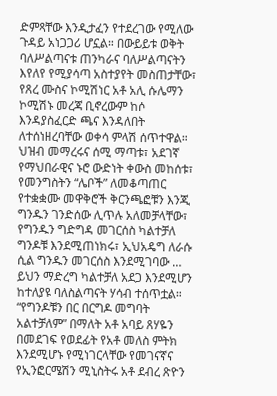ድምጻቸው እንዲታፈን የተደረገው የሚለው ጉዳይ አነጋጋሪ ሆኗል። በውይይቱ ወቅት ባለሥልጣናቱ ጠንካራና ባለሥልጣናትን እየለየ የሚያሳጣ አስተያየት መስጠታቸው፣ የጸረ ሙስና ኮሚሽነር አቶ አሊ ሱሌማን ኮሚሽኑ መረጃ ቢኖረውም ከሶ እንዳያስፈርድ ጫና እንዳለበት ለተሰነዘረባቸው ወቀሳ ምላሽ ሰጥተዋል። ህዝብ መማረሩና ሰሚ ማጣቱ፣ አደገኛ የማህበራዊና ኑሮ ውድነት ቀውስ መከሰቱ፣ የመንግስትን “ሌቦች” ለመቆጣጠር የተቋቋሙ መዋቅሮች ቅርንጫፎቹን እንጂ ግንዱን ገንድሰው ሊጥሉ አለመቻላቸው፣ የግንዱን ግድግዳ መገርሰስ ካልተቻለ ግንዶቹ እንደሚጠነክሩ፣ ኢህአዴግ ለራሱ ሲል ግንዱን መገርሰስ እንደሚገባው … ይህን ማድረግ ካልተቻለ አደጋ እንደሚሆን ከተለያዩ ባለስልጣናት ሃሳብ ተሰጥቷል።
“የግንዶቹን በር በርግዶ መግባት አልተቻለም” በማለት አቶ አባይ ጸሃዬን በመደገፍ የወደፊት የአቶ መለስ ምትክ እንደሚሆኑ የሚነገርላቸው የመገናኛና የኢንፎርሜሽን ሚኒስትሩ አቶ ደብረ ጽዮን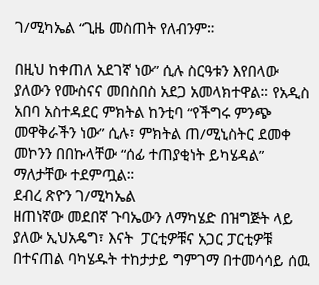ገ/ሚካኤል “ጊዜ መስጠት የለብንም።

በዚህ ከቀጠለ አደገኛ ነው” ሲሉ ስርዓቱን እየበላው ያለውን የሙስናና መበስበስ አደጋ አመላክተዋል። የአዲስ አበባ አስተዳደር ምክትል ከንቲባ “የችግሩ ምንጭ መዋቅራችን ነው” ሲሉ፣ ምክትል ጠ/ሚኒስትር ደመቀ መኮንን በበኩላቸው “ሰፊ ተጠያቂነት ይካሄዳል” ማለታቸው ተደምጧል።
ደብረ ጽዮን ገ/ሚካኤል
ዘጠነኛው መደበኛ ጉባኤውን ለማካሄድ በዝግጅት ላይ ያለው ኢህአዴግ፣ እናት  ፓርቲዎቹና አጋር ፓርቲዎቹ በተናጠል ባካሄዱት ተከታታይ ግምገማ በተመሳሳይ ሰዉ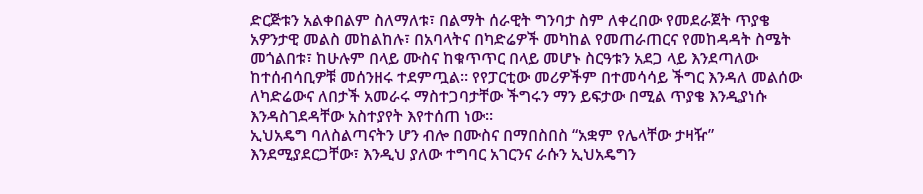ድርጅቱን አልቀበልም ስለማለቱ፣ በልማት ሰራዊት ግንባታ ስም ለቀረበው የመደራጀት ጥያቄ አዎንታዊ መልስ መከልከሉ፣ በአባላትና በካድሬዎች መካከል የመጠራጠርና የመከዳዳት ስሜት መጎልበቱ፣ ከሁሉም በላይ ሙስና ከቁጥጥር በላይ መሆኑ ስርዓቱን አደጋ ላይ እንደጣለው ከተሰብሳቢዎቹ መሰንዘሩ ተደምጧል። የየፓርቲው መሪዎችም በተመሳሳይ ችግር እንዳለ መልሰው ለካድሬውና ለበታች አመራሩ ማስተጋባታቸው ችግሩን ማን ይፍታው በሚል ጥያቄ እንዲያነሱ እንዳስገደዳቸው አስተያየት እየተሰጠ ነው።
ኢህአዴግ ባለስልጣናትን ሆን ብሎ በሙስና በማበስበስ “አቋም የሌላቸው ታዛዥ” እንደሚያደርጋቸው፣ እንዲህ ያለው ተግባር አገርንና ራሱን ኢህአዴግን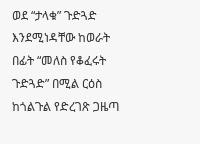ወደ “ታላቁ” ጉድጓድ እንደሚነዳቸው ከወራት በፊት “መለስ የቆፈሩት ጉድጓድ” በሚል ርዕስ ከጎልጉል የድረገጽ ጋዜጣ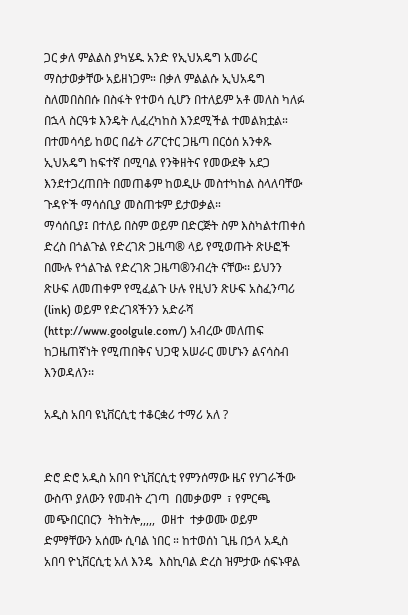ጋር ቃለ ምልልስ ያካሄዱ አንድ የኢህአዴግ አመራር ማስታወቃቸው አይዘነጋም። በቃለ ምልልሱ ኢህአዴግ ስለመበስበሱ በስፋት የተወሳ ሲሆን በተለይም አቶ መለስ ካለፉ በኋላ ስርዓቱ እንዴት ሊፈረካከስ እንደሚችል ተመልክቷል። በተመሳሳይ ከወር በፊት ሪፖርተር ጋዜጣ በርዕሰ አንቀጹ ኢህአዴግ ከፍተኛ በሚባል የንቅዘትና የመውደቅ አደጋ እንደተጋረጠበት በመጠቆም ከወዲሁ መስተካከል ስላለባቸው ጉዳዮች ማሳሰቢያ መስጠቱም ይታወቃል።
ማሳሰቢያ፤ በተለይ በስም ወይም በድርጅት ስም እስካልተጠቀሰ ድረስ በጎልጉል የድረገጽ ጋዜጣ® ላይ የሚወጡት ጽሁፎች በሙሉ የጎልጉል የድረገጽ ጋዜጣ®ንብረት ናቸው፡፡ ይህንን ጽሁፍ ለመጠቀም የሚፈልጉ ሁሉ የዚህን ጽሁፍ አስፈንጣሪ (link) ወይም የድረገጻችንን አድራሻ (http://www.goolgule.com/) አብረው መለጠፍ ከጋዜጠኛነት የሚጠበቅና ህጋዊ አሠራር መሆኑን ልናሳስብ እንወዳለን፡፡

አዲስ አበባ ዩኒቨርሲቲ ተቆርቋሪ ተማሪ አለ ?


ድሮ ድሮ አዲስ አበባ ዮኒቨርሲቲ የምንሰማው ዜና የሃገራችው ውስጥ ያለውን የመብት ረገጣ  በመቃወም  ፣ የምርጫ መጭበርበርን  ትከትሎ,,,,,  ወዘተ  ተቃወሙ ወይም ድምፃቸውን አሰሙ ሲባል ነበር ። ከተወሰነ ጊዜ በኃላ አዲስ አበባ ዮኒቨርሲቲ አለ እንዴ  እስኪባል ድረስ ዝምታው ሰፍኑዋል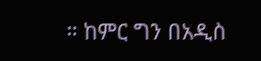። ከምር ግን በአዲስ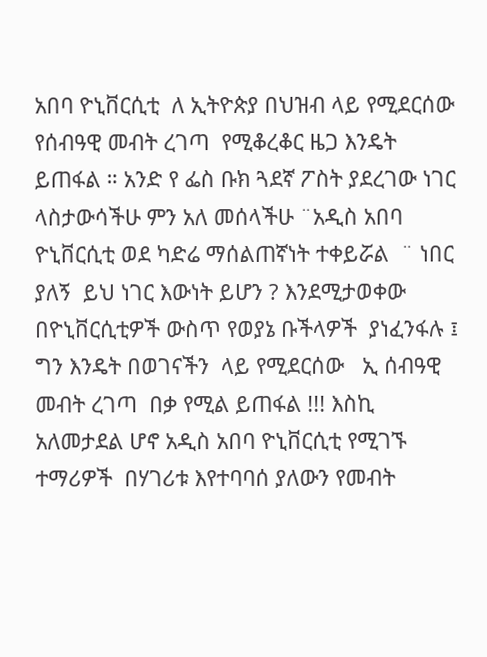አበባ ዮኒቨርሲቲ  ለ ኢትዮጵያ በህዝብ ላይ የሚደርሰው የሰብዓዊ መብት ረገጣ  የሚቆረቆር ዜጋ እንዴት ይጠፋል ። አንድ የ ፌስ ቡክ ጓደኛ ፖስት ያደረገው ነገር  ላስታውሳችሁ ምን አለ መሰላችሁ ¨አዲስ አበባ ዮኒቨርሲቲ ወደ ካድሬ ማሰልጠኛነት ተቀይሯል  ¨ ነበር ያለኝ  ይህ ነገር እውነት ይሆን ? እንደሚታወቀው  በዮኒቨርሲቲዎች ውስጥ የወያኔ ቡችላዎች  ያነፈንፋሉ ፤ ግን እንዴት በወገናችን  ላይ የሚደርሰው   ኢ ሰብዓዊ መብት ረገጣ  በቃ የሚል ይጠፋል !!! እስኪ አለመታደል ሆኖ አዲስ አበባ ዮኒቨርሲቲ የሚገኙ ተማሪዎች  በሃገሪቱ እየተባባሰ ያለውን የመብት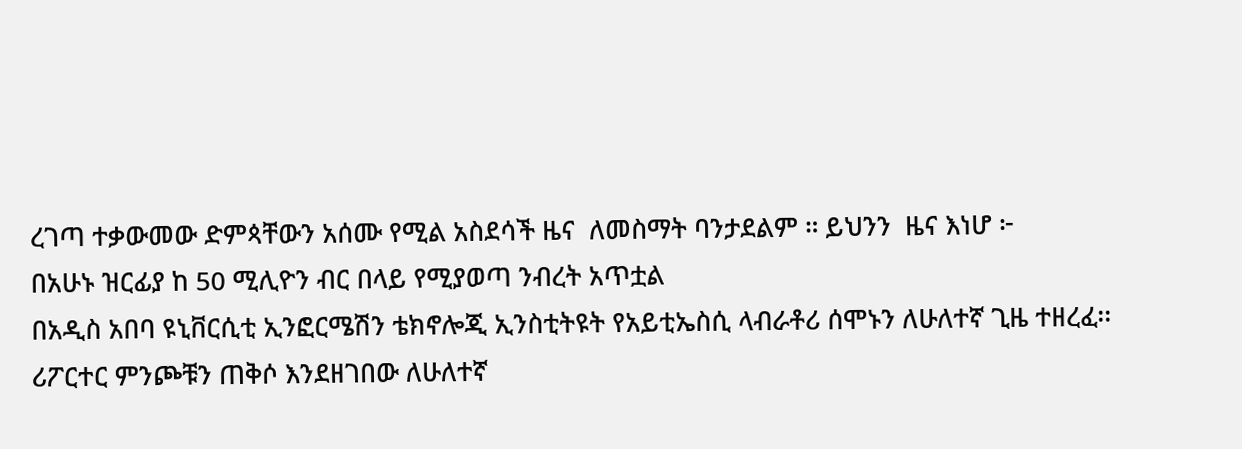ረገጣ ተቃውመው ድምጳቸውን አሰሙ የሚል አስደሳች ዜና  ለመስማት ባንታደልም ። ይህንን  ዜና እነሆ ፦
በአሁኑ ዝርፊያ ከ 50 ሚሊዮን ብር በላይ የሚያወጣ ንብረት አጥቷል
በአዲስ አበባ ዩኒቨርሲቲ ኢንፎርሜሽን ቴክኖሎጂ ኢንስቲትዩት የአይቲኤስሲ ላብራቶሪ ሰሞኑን ለሁለተኛ ጊዜ ተዘረፈ፡፡
ሪፖርተር ምንጮቹን ጠቅሶ እንደዘገበው ለሁለተኛ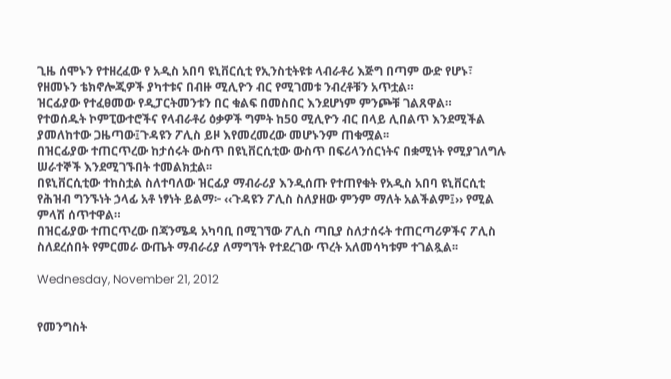ጊዜ ሰሞኑን የተዘረፈው የ አዲስ አበባ ዩኒቨርሲቲ የኢንስቲትዩቱ ላብራቶሪ እጅግ በጣም ውድ የሆኑ፣ የዘመኑን ቴክኖሎጂዎች ያካተቱና በብዙ ሚሊዮን ብር የሚገመቱ ንብረቶቹን አጥቷል።
ዝርፊያው የተፈፀመው የዲፓርትመንቱን በር ቁልፍ በመስበር እንደሆነም ምንጮቹ ገልጸዋል።
የተወሰዱት ኮምፒውተሮችና የላብራቶሪ ዕቃዎች ግምት ከ50 ሚሊዮን ብር በላይ ሊበልጥ እንደሚችል ያመለከተው ጋዜጣው፤ጉዳዩን ፖሊስ ይዞ እየመረመረው መሆኑንም ጠቁሟል፡፡
በዝርፊያው ተጠርጥረው ከታሰሩት ውስጥ በዩኒቨርሲቲው ውስጥ በፍሪላንሰርነትና በቋሚነት የሚያገለግሉ ሠራተኞች እንደሚገኙበት ተመልክቷል፡፡
በዩኒቨርሲቲው ተከስቷል ስለተባለው ዝርፊያ ማብራሪያ እንዲሰጡ የተጠየቁት የአዲስ አበባ ዩኒቨርሲቲ የሕዝብ ግንኙነት ኃላፊ አቶ ነፃነት ይልማ፦ ‹‹ጉዳዩን ፖሊስ ስለያዘው ምንም ማለት አልችልም፤›› የሚል ምላሽ ሰጥተዋል።
በዝርፊያው ተጠርጥረው በጃንሜዳ አካባቢ በሚገኘው ፖሊስ ጣቢያ ስለታሰሩት ተጠርጣሪዎችና ፖሊስ ስለደረሰበት የምርመራ ውጤት ማብራሪያ ለማግኘት የተደረገው ጥረት አለመሳካቱም ተገልጿል፡፡

Wednesday, November 21, 2012


የመንግስት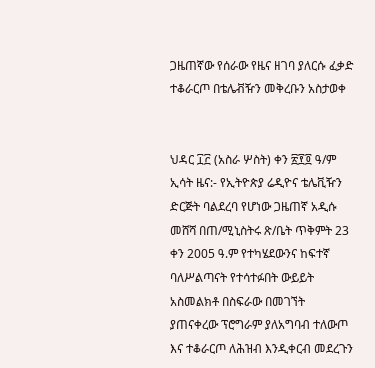ጋዜጠኛው የሰራው የዜና ዘገባ ያለርሱ ፈቃድ ተቆራርጦ በቴሌቭዥን መቅረቡን አስታወቀ


ህዳር ፲፫ (አስራ ሦስት) ቀን ፳፻፬ ዓ/ም
ኢሳት ዜና:- የኢትዮጵያ ሬዲዮና ቴሌቪዥን ድርጅት ባልደረባ የሆነው ጋዜጠኛ አዲሱ መሸሻ በጠ/ሚኒስትሩ ጽ/ቤት ጥቅምት 23 ቀን 2005 ዓ.ም የተካሄደውንና ከፍተኛ ባለሥልጣናት የተሳተፉበት ውይይት አስመልክቶ በስፍራው በመገኘት ያጠናቀረው ፕሮግራም ያለአግባብ ተለውጦ እና ተቆራርጦ ለሕዝብ እንዲቀርብ መደረጉን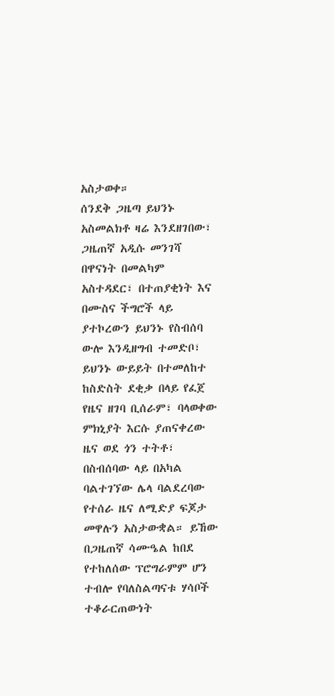አስታወቀ።
ሰንደቅ ጋዜጣ ይህንኑ አስመልክቶ ዛሬ እንደዘገበው፣ ጋዜጠኛ አዲሱ መንገሻ በዋናነት በመልካም አስተዳደር፣ በተጠያቂነት እና በሙስና ችግሮች ላይ ያተኮረውን ይህንኑ የስብሰባ ውሎ እንዲዘግብ ተመድቦ፣ ይህንኑ ውይይት በተመለከተ ከስድስት ደቂቃ በላይ የፈጀ የዜና ዘገባ ቢሰራም፣ ባላወቀው ምክኒያት እርሱ ያጠናቀረው ዜና ወደ ጎን ተትቶ፣ በስብሰባው ላይ በአካል ባልተገኘው ሌላ ባልደረባው የተሰራ ዜና ለሚድያ ፍጆታ መዋሉን አስታውቋል። ይኸው በጋዜጠኛ ሳሙዔል ከበደ የተከለሰው ፕሮግራምም ሆን ተብሎ የባለስልጣናቱ ሃሳቦች ተቆራርጠውነት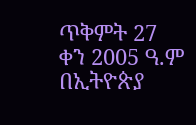ጥቅምት 27 ቀን 2005 ዓ.ም በኢትዮጵያ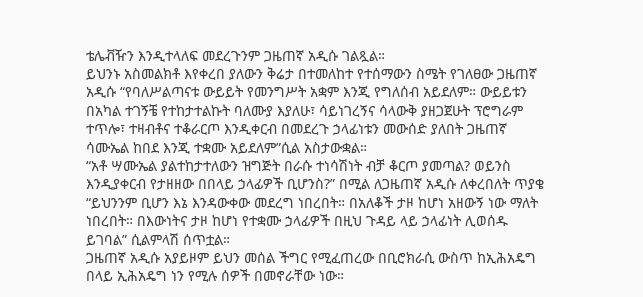ቴሌቭዥን እንዲተላለፍ መደረጉንም ጋዜጠኛ አዲሱ ገልጿል።
ይህንኑ አስመልክቶ እየቀረበ ያለውን ቅሬታ በተመለከተ የተሰማውን ስሜት የገለፀው ጋዜጠኛ አዲሱ “የባለሥልጣናቱ ውይይት የመንግሥት አቋም እንጂ የግለሰብ አይደለም። ውይይቱን በአካል ተገኝቼ የተከታተልኩት ባለሙያ እያለሁ፣ ሳይነገረኝና ሳላውቅ ያዘጋጀሁት ፕሮግራም ተጥሎ፣ ተዛብቶና ተቆራርጦ እንዲቀርብ በመደረጉ ኃላፊነቱን መውሰድ ያለበት ጋዜጠኛ ሳሙኤል ከበደ እንጂ ተቋሙ አይደለም”ሲል አስታውቋል።
“አቶ ሣሙኤል ያልተከታተለውን ዝግጅት በራሱ ተነሳሽነት ብቻ ቆርጦ ያመጣል? ወይንስ እንዲያቀርብ የታዘዘው በበላይ ኃላፊዎች ቢሆንስ?” በሚል ለጋዜጠኛ አዲሱ ለቀረበለት ጥያቄ “ይህንንም ቢሆን እኔ እንዳውቀው መደረግ ነበረበት። በአለቆች ታዞ ከሆነ አዘውኝ ነው ማለት ነበረበት። በእውነትና ታዞ ከሆነ የተቋሙ ኃላፊዎች በዚህ ጉዳይ ላይ ኃላፊነት ሊወሰዱ ይገባል” ሲልምላሽ ሰጥቷል።
ጋዜጠኛ አዲሱ አያይዞም ይህን መሰል ችግር የሚፈጠረው በቢሮክራሲ ውስጥ ከኢሕአዴግ በላይ ኢሕአዴግ ነን የሚሉ ሰዎች በመኖራቸው ነው።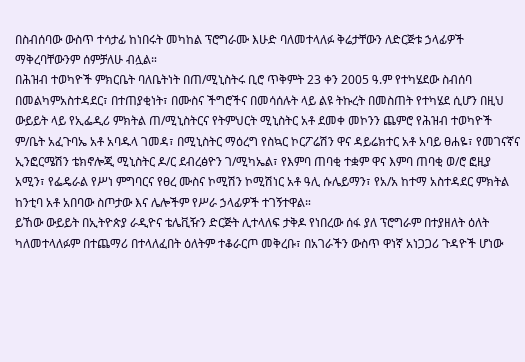በስብሰባው ውስጥ ተሳታፊ ከነበሩት መካከል ፕሮግራሙ እሁድ ባለመተላለፉ ቅሬታቸውን ለድርጅቱ ኃላፊዎች ማቅረባቸውንም ሰምቻለሁ ብሏል።
በሕዝብ ተወካዮች ምክርቤት ባለቤትነት በጠ/ሚኒስትሩ ቢሮ ጥቅምት 23 ቀን 2005 ዓ.ም የተካሄደው ስብሰባ በመልካምአስተዳደር፣ በተጠያቂነት፣ በሙስና ችግሮችና በመሳሰሉት ላይ ልዩ ትኩረት በመስጠት የተካሄደ ሲሆን በዚህ ውይይት ላይ የኢፌዲሪ ምክትል ጠ/ሚኒስትርና የትምህርት ሚኒስትር አቶ ደመቀ መኮንን ጨምሮ የሕዝብ ተወካዮች ም/ቤት አፈጉባኤ አቶ አባዱላ ገመዳ፣ በሚኒስትር ማዕረግ የስኳር ኮርፖሬሽን ዋና ዳይሬክተር አቶ አባይ ፀሐዬ፣ የመገናኛና ኢንፎርሜሽን ቴክኖሎጂ ሚኒስትር ዶ/ር ደብረፅዮን ገ/ሚካኤል፣ የእምባ ጠባቂ ተቋም ዋና እምባ ጠባቂ ወ/ሮ ፎዚያ አሚን፣ የፌዴራል የሥነ ምግባርና የፀረ ሙስና ኮሚሽን ኮሚሽነር አቶ ዓሊ ሱሌይማን፣ የአ/አ ከተማ አስተዳደር ምክትል ከንቲባ አቶ አበባው ስጦታው እና ሌሎችም የሥራ ኃላፊዎች ተገኝተዋል።
ይኸው ውይይት በኢትዮጵያ ራዲዮና ቴሌቪዥን ድርጅት ሊተላለፍ ታቅዶ የነበረው ሰፋ ያለ ፕሮግራም በተያዘለት ዕለት ካለመተላለፉም በተጨማሪ በተላለፈበት ዕለትም ተቆራርጦ መቅረቡ፣ በአገራችን ውስጥ ዋነኛ አነጋጋሪ ጉዳዮች ሆነው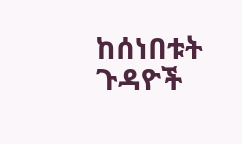ከሰነበቱት ጉዳዮች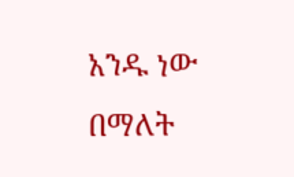አንዱ ነው በማለት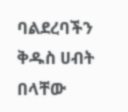ባልደረባችን ቅዱስ ሀብት በላቸው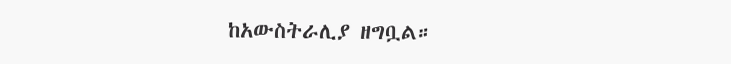ከአውስትራሊያ ዘግቧል።